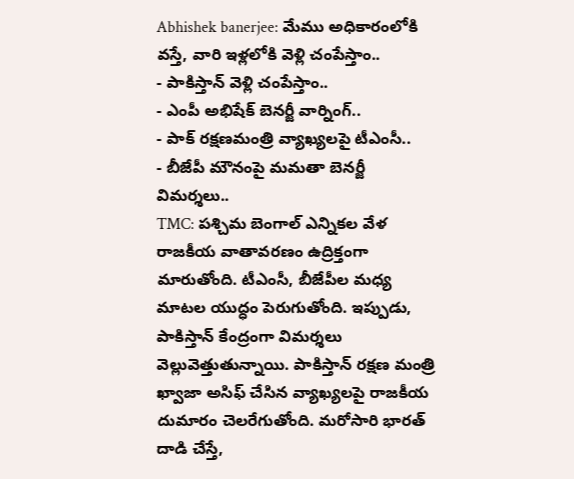Abhishek banerjee: మేము అధికారంలోకి వస్తే, వారి ఇళ్లలోకి వెళ్లి చంపేస్తాం..
- పాకిస్తాన్ వెళ్లి చంపేస్తాం..
- ఎంపీ అభిషేక్ బెనర్జీ వార్నింగ్..
- పాక్ రక్షణమంత్రి వ్యాఖ్యలపై టీఎంసీ..
- బీజేపీ మౌనంపై మమతా బెనర్జీ విమర్శలు..
TMC: పశ్చిమ బెంగాల్ ఎన్నికల వేళ రాజకీయ వాతావరణం ఉద్రిక్తంగా మారుతోంది. టీఎంసీ, బీజేపీల మధ్య మాటల యుద్ధం పెరుగుతోంది. ఇప్పుడు, పాకిస్తాన్ కేంద్రంగా విమర్శలు వెల్లువెత్తుతున్నాయి. పాకిస్తాన్ రక్షణ మంత్రి ఖ్వాజా అసిఫ్ చేసిన వ్యాఖ్యలపై రాజకీయ దుమారం చెలరేగుతోంది. మరోసారి భారత్ దాడి చేస్తే,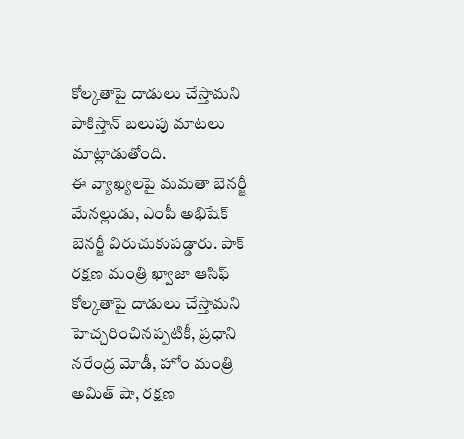కోల్కతాపై దాడులు చేస్తామని పాకిస్తాన్ బలుపు మాటలు మాట్లాడుతోంది.
ఈ వ్యాఖ్యలపై మమతా బెనర్జీ మేనల్లుడు, ఎంపీ అభిషేక్ బెనర్జీ విరుచుకుపడ్డారు. పాక్ రక్షణ మంత్రి ఖ్వాజా ఆసిఫ్ కోల్కతాపై దాడులు చేస్తామని హెచ్చరించినప్పటికీ, ప్రధాని నరేంద్ర మోడీ, హోం మంత్రి అమిత్ షా, రక్షణ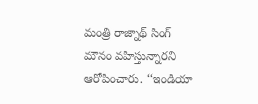మంత్రి రాజ్నాథ్ సింగ్ మౌనం వహిస్తున్నారని ఆరోపించారు. ‘‘ఇండియా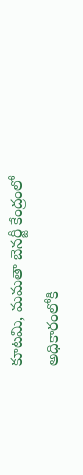కూటమి, మమతా బెనర్జీ కేంద్రంలో అధికారంలోకి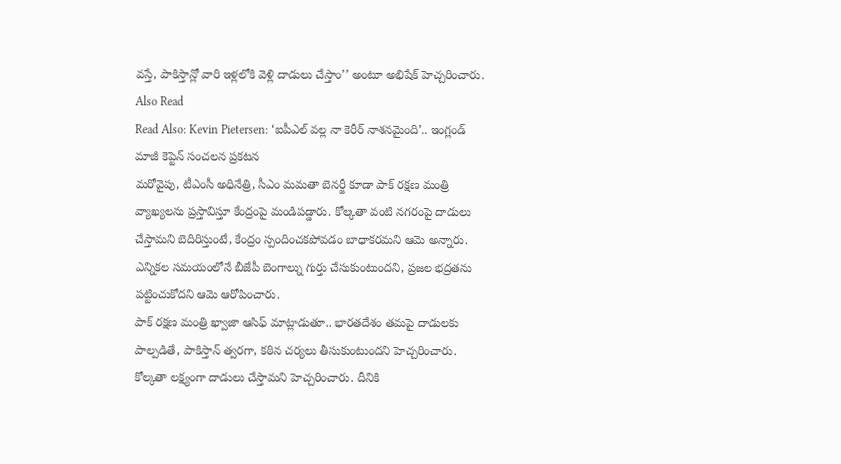వస్తే, పాకిస్తాన్లో వారి ఇళ్లలోకి వెళ్లి దాడులు చేస్తాం’’ అంటూ అభిషేక్ హెచ్చరించారు.
Also Read
Read Also: Kevin Pietersen: ‘ఐపీఎల్ వల్ల నా కెరీర్ నాశనమైంది’.. ఇంగ్లండ్ మాజీ కెప్టెన్ సంచలన ప్రకటన
మరోవైపు, టీఎంసీ అధినేత్రి, సీఎం మమతా బెనర్జీ కూడా పాక్ రక్షణ మంత్రి వ్యాఖ్యలను ప్రస్తావిస్తూ కేంద్రంపై మండిపడ్డారు. కోల్కతా వంటి నగరంపై దాడులు చేస్తామని బెదిరిస్తుంటే, కేంద్రం స్పందించకపోవడం బాధాకరమని ఆమె అన్నారు. ఎన్నికల సమయంలోనే బీజేపీ బెంగాల్ను గుర్తు చేసుకుంటుందని, ప్రజల భద్రతను పట్టించుకోదని ఆమె ఆరోపించారు.
పాక్ రక్షణ మంత్రి ఖ్వాజా ఆసిఫ్ మాట్లాడుతూ.. భారతదేశం తమపై దాడులకు పాల్పడితే, పాకిస్తాన్ త్వరగా, కఠిన చర్యలు తీసుకుంటుందని హెచ్చరించారు. కోల్కతా లక్ష్యంగా దాడులు చేస్తామని హెచ్చరించారు. దీనికి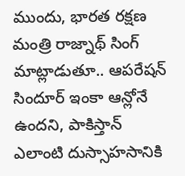ముందు, భారత రక్షణ మంత్రి రాజ్నాథ్ సింగ్ మాట్లాడుతూ.. ఆపరేషన్ సిందూర్ ఇంకా ఆన్లోనే ఉందని, పాకిస్తాన్ ఎలాంటి దుస్సాహసానికి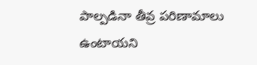పాల్పడినా తీవ్ర పరిణామాలు ఉంటాయని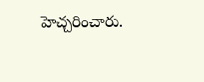హెచ్చరించారు.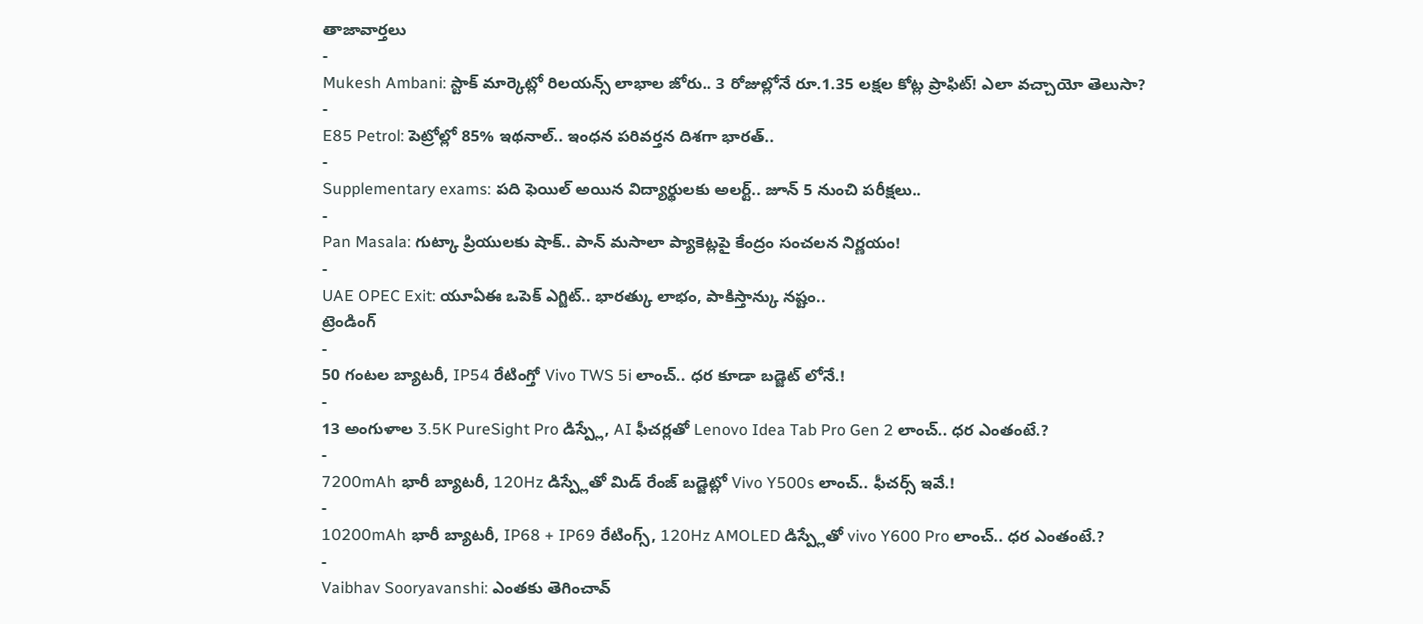తాజావార్తలు
-
Mukesh Ambani: స్టాక్ మార్కెట్లో రిలయన్స్ లాభాల జోరు.. 3 రోజుల్లోనే రూ.1.35 లక్షల కోట్ల ప్రాఫిట్! ఎలా వచ్చాయో తెలుసా?
-
E85 Petrol: పెట్రోల్లో 85% ఇథనాల్.. ఇంధన పరివర్తన దిశగా భారత్..
-
Supplementary exams: పది ఫెయిల్ అయిన విద్యార్థులకు అలర్ట్.. జూన్ 5 నుంచి పరీక్షలు..
-
Pan Masala: గుట్కా ప్రియులకు షాక్.. పాన్ మసాలా ప్యాకెట్లపై కేంద్రం సంచలన నిర్ణయం!
-
UAE OPEC Exit: యూఏఈ ఒపెక్ ఎగ్జిట్.. భారత్కు లాభం, పాకిస్తాన్కు నష్టం..
ట్రెండింగ్
-
50 గంటల బ్యాటరీ, IP54 రేటింగ్తో Vivo TWS 5i లాంచ్.. ధర కూడా బడ్జెట్ లోనే.!
-
13 అంగుళాల 3.5K PureSight Pro డిస్ప్లే, AI ఫీచర్లతో Lenovo Idea Tab Pro Gen 2 లాంచ్.. ధర ఎంతంటే.?
-
7200mAh భారీ బ్యాటరీ, 120Hz డిస్ప్లేతో మిడ్ రేంజ్ బడ్జెట్లో Vivo Y500s లాంచ్.. ఫీచర్స్ ఇవే.!
-
10200mAh భారీ బ్యాటరీ, IP68 + IP69 రేటింగ్స్, 120Hz AMOLED డిస్ప్లేతో vivo Y600 Pro లాంచ్.. ధర ఎంతంటే.?
-
Vaibhav Sooryavanshi: ఎంతకు తెగించావ్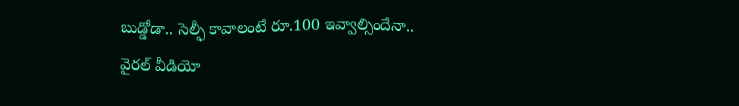బుడ్డోడా.. సెల్ఫీ కావాలంటే రూ.100 ఇవ్వాల్సిందేనా.. వైరల్ వీడియో